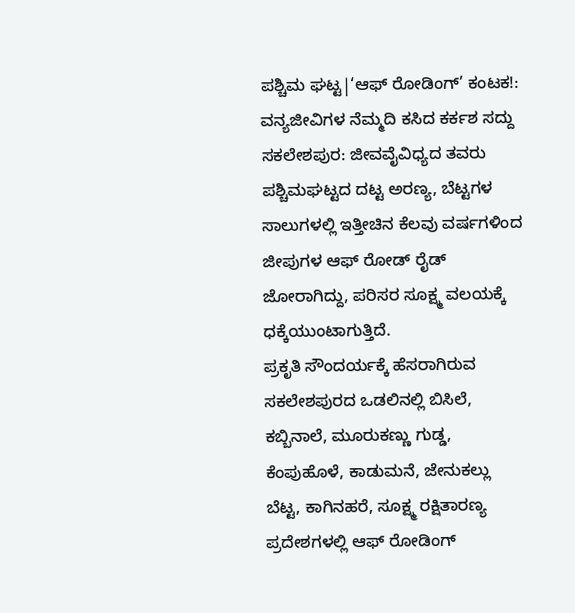ಪಶ್ಚಿಮ ಘಟ್ಟ|‘ಆಫ್ ರೋಡಿಂಗ್’ ಕಂಟಕ!: ವನ್ಯಜೀವಿಗಳ ನೆಮ್ಮದಿ ಕಸಿದ ಕರ್ಕಶ ಸದ್ದು
ಸಕಲೇಶಪುರ: ಜೀವವೈವಿಧ್ಯದ ತವರು ಪಶ್ಚಿಮಘಟ್ಟದ ದಟ್ಟ ಅರಣ್ಯ, ಬೆಟ್ಟಗಳ ಸಾಲುಗಳಲ್ಲಿ ಇತ್ತೀಚಿನ ಕೆಲವು ವರ್ಷಗಳಿಂದ ಜೀಪುಗಳ ಆಫ್ ರೋಡ್ ರೈಡ್ ಜೋರಾಗಿದ್ದು, ಪರಿಸರ ಸೂಕ್ಷ್ಮ ವಲಯಕ್ಕೆ ಧಕ್ಕೆಯುಂಟಾಗುತ್ತಿದೆ.
ಪ್ರಕೃತಿ ಸೌಂದರ್ಯಕ್ಕೆ ಹೆಸರಾಗಿರುವ ಸಕಲೇಶಪುರದ ಒಡಲಿನಲ್ಲಿ ಬಿಸಿಲೆ, ಕಬ್ಬಿನಾಲೆ, ಮೂರುಕಣ್ಣು ಗುಡ್ಡ, ಕೆಂಪುಹೊಳೆ, ಕಾಡುಮನೆ, ಜೇನುಕಲ್ಲು ಬೆಟ್ಟ, ಕಾಗಿನಹರೆ, ಸೂಕ್ಷ್ಮ ರಕ್ಷಿತಾರಣ್ಯ ಪ್ರದೇಶಗಳಲ್ಲಿ ಆಫ್ ರೋಡಿಂಗ್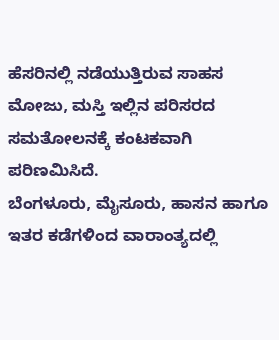ಹೆಸರಿನಲ್ಲಿ ನಡೆಯುತ್ತಿರುವ ಸಾಹಸ ಮೋಜು, ಮಸ್ತಿ ಇಲ್ಲಿನ ಪರಿಸರದ ಸಮತೋಲನಕ್ಕೆ ಕಂಟಕವಾಗಿ ಪರಿಣಮಿಸಿದೆ.
ಬೆಂಗಳೂರು, ಮೈಸೂರು, ಹಾಸನ ಹಾಗೂ ಇತರ ಕಡೆಗಳಿಂದ ವಾರಾಂತ್ಯದಲ್ಲಿ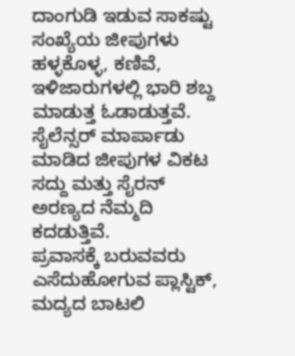ದಾಂಗುಡಿ ಇಡುವ ಸಾಕಷ್ಟು ಸಂಖ್ಯೆಯ ಜೀಪುಗಳು ಹಳ್ಳಕೊಳ್ಳ, ಕಣಿವೆ, ಇಳಿಜಾರುಗಳಲ್ಲಿ ಭಾರಿ ಶಬ್ದ ಮಾಡುತ್ತ ಓಡಾಡುತ್ತವೆ. ಸೈಲೆನ್ಸರ್ ಮಾರ್ಪಾಡು ಮಾಡಿದ ಜೀಪುಗಳ ವಿಕಟ ಸದ್ದು ಮತ್ತು ಸೈರನ್ ಅರಣ್ಯದ ನೆಮ್ಮದಿ ಕದಡುತ್ತಿವೆ.
ಪ್ರವಾಸಕ್ಕೆ ಬರುವವರು ಎಸೆದುಹೋಗುವ ಪ್ಲಾಸ್ಟಿಕ್, ಮದ್ಯದ ಬಾಟಲಿ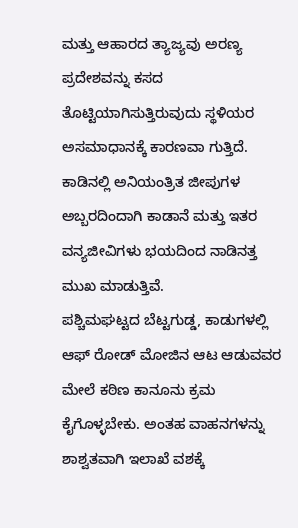ಮತ್ತು ಆಹಾರದ ತ್ಯಾಜ್ಯವು ಅರಣ್ಯ ಪ್ರದೇಶವನ್ನು ಕಸದ ತೊಟ್ಟಿಯಾಗಿಸುತ್ತಿರುವುದು ಸ್ಥಳಿಯರ ಅಸಮಾಧಾನಕ್ಕೆ ಕಾರಣವಾ ಗುತ್ತಿದೆ. ಕಾಡಿನಲ್ಲಿ ಅನಿಯಂತ್ರಿತ ಜೀಪುಗಳ ಅಬ್ಬರದಿಂದಾಗಿ ಕಾಡಾನೆ ಮತ್ತು ಇತರ ವನ್ಯಜೀವಿಗಳು ಭಯದಿಂದ ನಾಡಿನತ್ತ ಮುಖ ಮಾಡುತ್ತಿವೆ.
ಪಶ್ಚಿಮಘಟ್ಟದ ಬೆಟ್ಟಗುಡ್ಡ, ಕಾಡುಗಳಲ್ಲಿ ಆಫ್ ರೋಡ್ ಮೋಜಿನ ಆಟ ಆಡುವವರ ಮೇಲೆ ಕಠಿಣ ಕಾನೂನು ಕ್ರಮ ಕೈಗೊಳ್ಳಬೇಕು. ಅಂತಹ ವಾಹನಗಳನ್ನು ಶಾಶ್ವತವಾಗಿ ಇಲಾಖೆ ವಶಕ್ಕೆ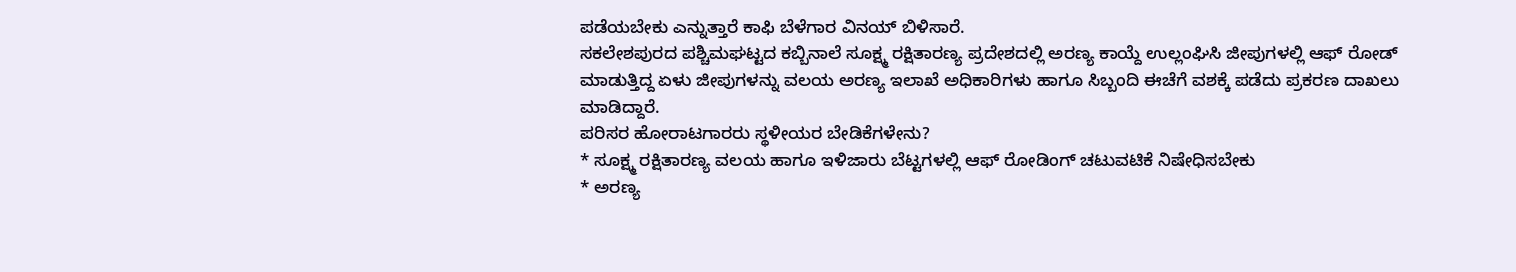ಪಡೆಯಬೇಕು ಎನ್ನುತ್ತಾರೆ ಕಾಫಿ ಬೆಳೆಗಾರ ವಿನಯ್ ಬಿಳಿಸಾರೆ.
ಸಕಲೇಶಪುರದ ಪಶ್ಚಿಮಘಟ್ಟದ ಕಬ್ಬಿನಾಲೆ ಸೂಕ್ಷ್ಮ ರಕ್ಷಿತಾರಣ್ಯ ಪ್ರದೇಶದಲ್ಲಿ ಅರಣ್ಯ ಕಾಯ್ದೆ ಉಲ್ಲಂಘಿಸಿ ಜೀಪುಗಳಲ್ಲಿ ಆಫ್ ರೋಡ್ ಮಾಡುತ್ತಿದ್ದ ಏಳು ಜೀಪುಗಳನ್ನು ವಲಯ ಅರಣ್ಯ ಇಲಾಖೆ ಅಧಿಕಾರಿಗಳು ಹಾಗೂ ಸಿಬ್ಬಂದಿ ಈಚೆಗೆ ವಶಕ್ಕೆ ಪಡೆದು ಪ್ರಕರಣ ದಾಖಲು ಮಾಡಿದ್ದಾರೆ.
ಪರಿಸರ ಹೋರಾಟಗಾರರು ಸ್ಥಳೀಯರ ಬೇಡಿಕೆಗಳೇನು?
* ಸೂಕ್ಷ್ಮ ರಕ್ಷಿತಾರಣ್ಯ ವಲಯ ಹಾಗೂ ಇಳಿಜಾರು ಬೆಟ್ಟಗಳಲ್ಲಿ ಆಫ್ ರೋಡಿಂಗ್ ಚಟುವಟಿಕೆ ನಿಷೇಧಿಸಬೇಕು
* ಅರಣ್ಯ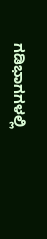ಗಡಿಭಾಗಗಳಲ್ಲಿ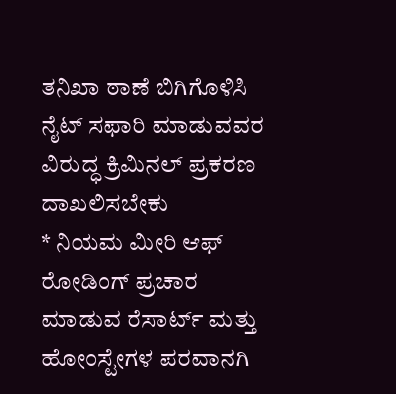ತನಿಖಾ ಠಾಣೆ ಬಿಗಿಗೊಳಿಸಿ ನೈಟ್ ಸಫಾರಿ ಮಾಡುವವರ ವಿರುದ್ಧ ಕ್ರಿಮಿನಲ್ ಪ್ರಕರಣ ದಾಖಲಿಸಬೇಕು
* ನಿಯಮ ಮೀರಿ ಆಫ್ ರೋಡಿಂಗ್ ಪ್ರಚಾರ ಮಾಡುವ ರೆಸಾರ್ಟ್ ಮತ್ತು ಹೋಂಸ್ಟೇಗಳ ಪರವಾನಗಿ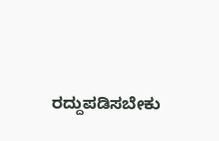ರದ್ದುಪಡಿಸಬೇಕು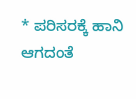* ಪರಿಸರಕ್ಕೆ ಹಾನಿ ಆಗದಂತೆ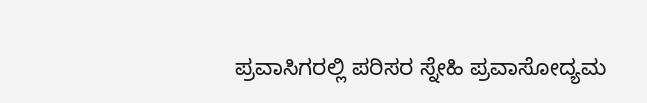ಪ್ರವಾಸಿಗರಲ್ಲಿ ಪರಿಸರ ಸ್ನೇಹಿ ಪ್ರವಾಸೋದ್ಯಮ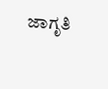ಜಾಗೃತಿ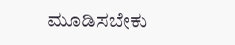ಮೂಡಿಸಬೇಕು